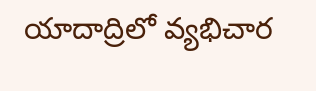యాదాద్రిలో వ్యభిచార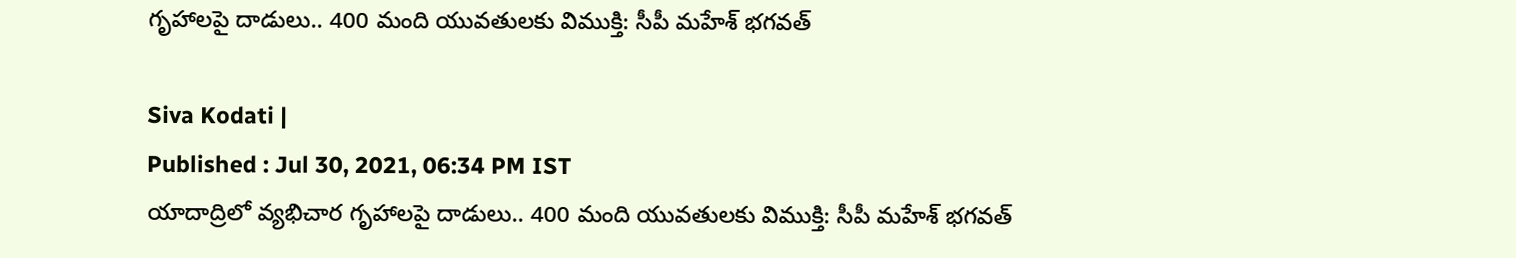గృహాలపై దాడులు.. 400 మంది యువతులకు విముక్తి: సీపీ మహేశ్ భగవత్

Siva Kodati |
Published : Jul 30, 2021, 06:34 PM IST
యాదాద్రిలో వ్యభిచార గృహాలపై దాడులు.. 400 మంది యువతులకు విముక్తి: సీపీ మహేశ్ భగవత్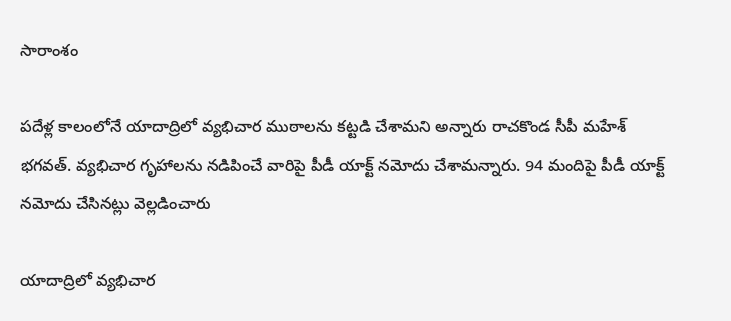సారాంశం

పదేళ్ల కాలంలోనే యాదాద్రిలో వ్యభిచార ముఠాలను కట్టడి చేశామని అన్నారు రాచకొండ సీపీ మహేశ్ భగవత్. వ్యభిచార గృహాలను నడిపించే వారిపై పీడీ యాక్ట్ నమోదు చేశామన్నారు. 94 మందిపై పీడీ యాక్ట్ నమోదు చేసినట్లు వెల్లడించారు

యాదాద్రిలో వ్యభిచార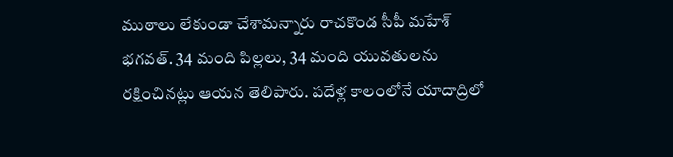ముఠాలు లేకుండా చేశామన్నారు రాచకొండ సీపీ మహేశ్ భగవత్. 34 మంది పిల్లలు, 34 మంది యువతులను రక్షించినట్లు ఆయన తెలిపారు. పదేళ్ల కాలంలోనే యాదాద్రిలో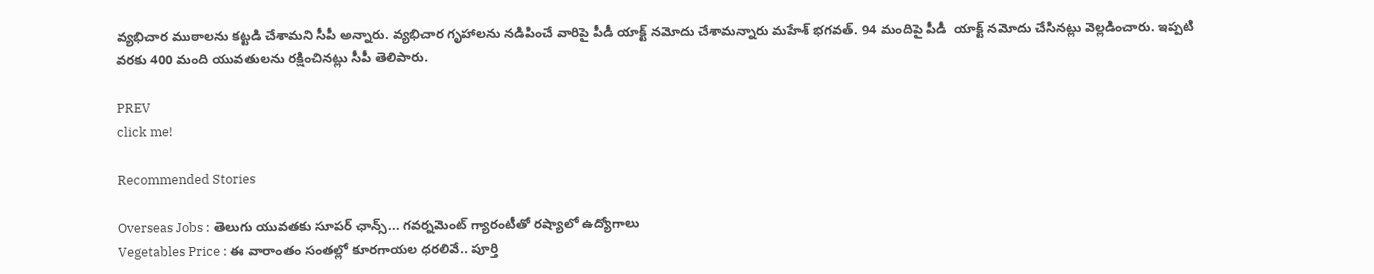వ్యభిచార ముఠాలను కట్టడి చేశామని సీపీ అన్నారు. వ్యభిచార గృహాలను నడిపించే వారిపై పీడీ యాక్ట్ నమోదు చేశామన్నారు మహేశ్ భగవత్. 94 మందిపై పీడీ  యాక్ట్ నమోదు చేసినట్లు వెల్లడించారు. ఇప్పటి వరకు 400 మంది యువతులను రక్షించినట్లు సీపీ తెలిపారు.

PREV
click me!

Recommended Stories

Overseas Jobs : తెలుగు యువతకు సూపర్ ఛాన్స్... గవర్నమెంట్ గ్యారంటీతో రష్యాలో ఉద్యోగాలు
Vegetables Price : ఈ వారాంతం సంతల్లో కూరగాయల ధరలివే.. పూర్తి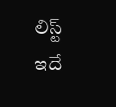లిస్ట్ ఇదే